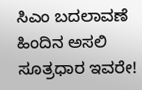ಸಿಎಂ ಬದಲಾವಣೆ ಹಿಂದಿನ ಅಸಲಿ ಸೂತ್ರಧಾರ ಇವರೇ!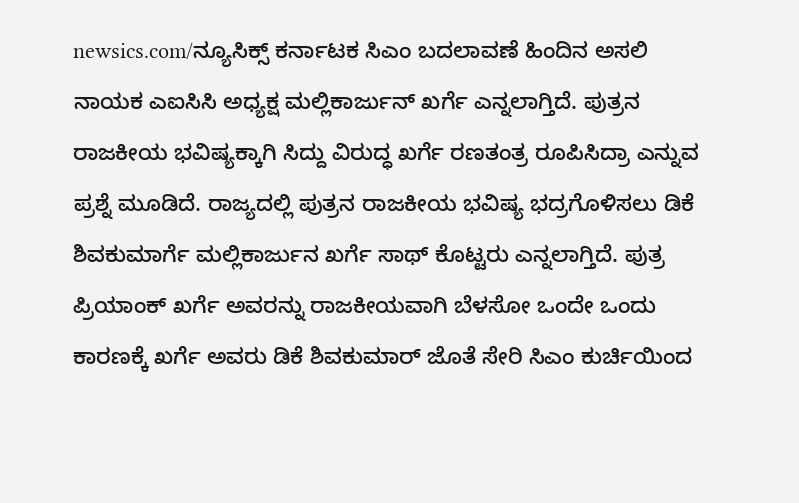newsics.com/ನ್ಯೂಸಿಕ್ಸ್ ಕರ್ನಾಟಕ ಸಿಎಂ ಬದಲಾವಣೆ ಹಿಂದಿನ ಅಸಲಿ ನಾಯಕ ಎಐಸಿಸಿ ಅಧ್ಯಕ್ಷ ಮಲ್ಲಿಕಾರ್ಜುನ್ ಖರ್ಗೆ ಎನ್ನಲಾಗ್ತಿದೆ. ಪುತ್ರನ ರಾಜಕೀಯ ಭವಿಷ್ಯಕ್ಕಾಗಿ ಸಿದ್ದು ವಿರುದ್ಧ ಖರ್ಗೆ ರಣತಂತ್ರ ರೂಪಿಸಿದ್ರಾ ಎನ್ನುವ ಪ್ರಶ್ನೆ ಮೂಡಿದೆ. ರಾಜ್ಯದಲ್ಲಿ ಪುತ್ರನ ರಾಜಕೀಯ ಭವಿಷ್ಯ ಭದ್ರಗೊಳಿಸಲು ಡಿಕೆ ಶಿವಕುಮಾರ್ಗೆ ಮಲ್ಲಿಕಾರ್ಜುನ ಖರ್ಗೆ ಸಾಥ್ ಕೊಟ್ಟರು ಎನ್ನಲಾಗ್ತಿದೆ. ಪುತ್ರ ಪ್ರಿಯಾಂಕ್ ಖರ್ಗೆ ಅವರನ್ನು ರಾಜಕೀಯವಾಗಿ ಬೆಳಸೋ ಒಂದೇ ಒಂದು ಕಾರಣಕ್ಕೆ ಖರ್ಗೆ ಅವರು ಡಿಕೆ ಶಿವಕುಮಾರ್ ಜೊತೆ ಸೇರಿ ಸಿಎಂ ಕುರ್ಚಿಯಿಂದ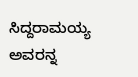ಸಿದ್ದರಾಮಯ್ಯ ಅವರನ್ನ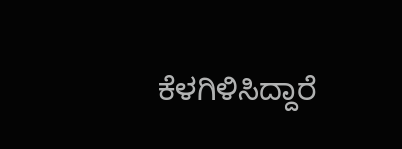ಕೆಳಗಿಳಿಸಿದ್ದಾರೆ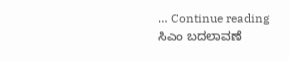… Continue reading ಸಿಎಂ ಬದಲಾವಣೆ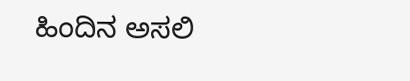ಹಿಂದಿನ ಅಸಲಿ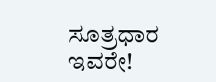ಸೂತ್ರಧಾರ ಇವರೇ!